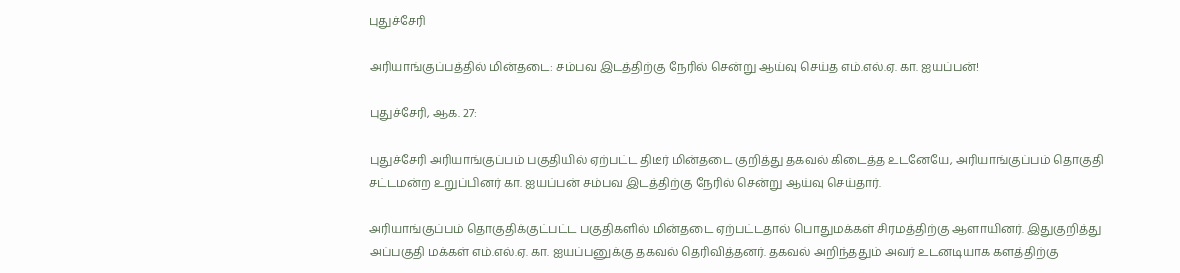புதுச்சேரி

அரியாங்குப்பத்தில் மின்தடை: சம்பவ இடத்திற்கு நேரில் சென்று ஆய்வு செய்த எம்.எல்.ஏ. கா. ஐயப்பன்!

புதுச்சேரி, ஆக. 27:

புதுச்சேரி அரியாங்குப்பம் பகுதியில் ஏற்பட்ட திடீர் மின்தடை குறித்து தகவல் கிடைத்த உடனேயே, அரியாங்குப்பம் தொகுதி சட்டமன்ற உறுப்பினர் கா. ஐயப்பன் சம்பவ இடத்திற்கு நேரில் சென்று ஆய்வு செய்தார்.

அரியாங்குப்பம் தொகுதிக்குட்பட்ட பகுதிகளில் மின்தடை ஏற்பட்டதால் பொதுமக்கள் சிரமத்திற்கு ஆளாயினர். இதுகுறித்து அப்பகுதி மக்கள் எம்.எல்.ஏ. கா. ஐயப்பனுக்கு தகவல் தெரிவித்தனர். தகவல் அறிந்ததும் அவர் உடனடியாக களத்திற்கு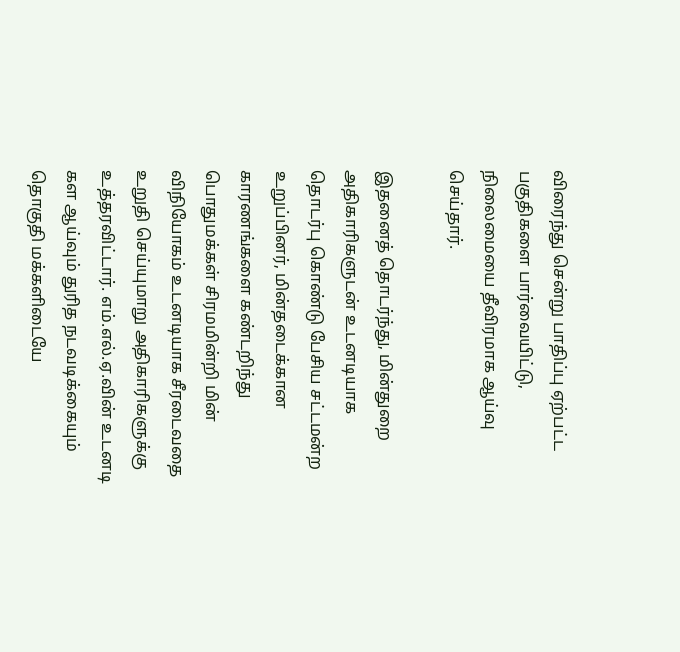விரைந்து சென்று பாதிப்பு ஏற்பட்ட பகுதிகளை பார்வையிட்டு, நிலைமையை தீவிரமாக ஆய்வு செய்தார்.

இதனைத் தொடர்ந்து, மின்துறை அதிகாரிகளுடன் உடனடியாக தொடர்பு கொண்டு பேசிய சட்டமன்ற உறுப்பினர், மின்தடைக்கான காரணங்களை கண்டறிந்து பொதுமக்கள் சிரமமின்றி மின் விநியோகம் உடனடியாக சீரடைவதை உறுதி செய்யுமாறு அதிகாரிகளுக்கு உத்தரவிட்டார். எம்.எல்.ஏ.வின் உடனடி கள ஆய்வும் துரித நடவடிக்கையும் தொகுதி மக்களிடையே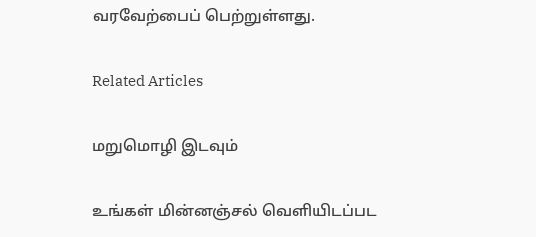வரவேற்பைப் பெற்றுள்ளது.

Related Articles

மறுமொழி இடவும்

உங்கள் மின்னஞ்சல் வெளியிடப்பட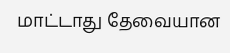மாட்டாது தேவையான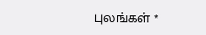புலங்கள் *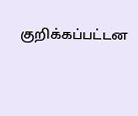குறிக்கப்பட்டன